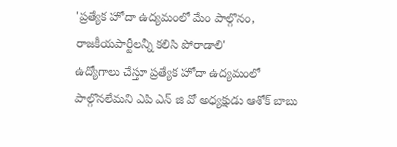'ప్రత్యేక హోదా ఉద్యమంలో మేం పాల్గొనం, రాజకీయపార్టీలన్నీ కలిసి పోరాడాలి'
ఉద్యోగాలు చేస్తూ ప్రత్యేక హోదా ఉద్యమంలో పాల్గొనలేమని ఎపి ఎన్ జి వో అధ్యక్షుడు ఆశోక్ బాబు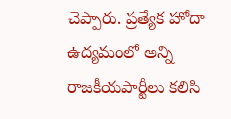చెప్పారు. ప్రత్యేక హోదా ఉద్యమంలో అన్ని రాజకీయపార్టీలు కలిసి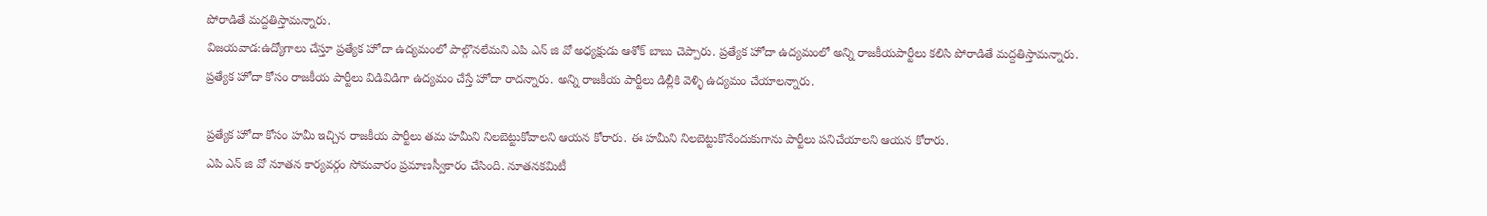పోరాడితే మద్దతిస్తామన్నారు.
విజయవాడ:ఉద్యోగాలు చేస్తూ ప్రత్యేక హోదా ఉద్యమంలో పాల్గొనలేమని ఎపి ఎన్ జి వో అధ్యక్షుడు ఆశోక్ బాబు చెప్పారు. ప్రత్యేక హోదా ఉద్యమంలో అన్ని రాజకీయపార్టీలు కలిసి పోరాడితే మద్దతిస్తామన్నారు.
ప్రత్యేక హోదా కోసం రాజకీయ పార్టీలు విడివిడిగా ఉద్యమం చేస్తే హోదా రాదన్నారు. అన్ని రాజకీయ పార్టీలు డిల్లీకి వెళ్ళి ఉద్యమం చేయాలన్నారు.

ప్రత్యేక హోదా కోసం హమీ ఇచ్చిన రాజకీయ పార్టీలు తమ హమీని నిలబెట్టుకోవాలని ఆయన కోరారు. ఈ హమీని నిలబెట్టుకొనేందుకుగాను పార్టీలు పనిచేయాలని ఆయన కోరారు.
ఎపి ఎన్ జి వో నూతన కార్యవర్గం సోమవారం ప్రమాణస్వీకారం చేసింది. నూతనకమిటీ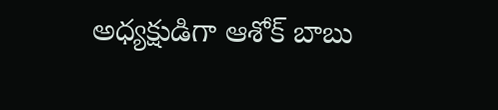అధ్యక్షుడిగా ఆశోక్ బాబు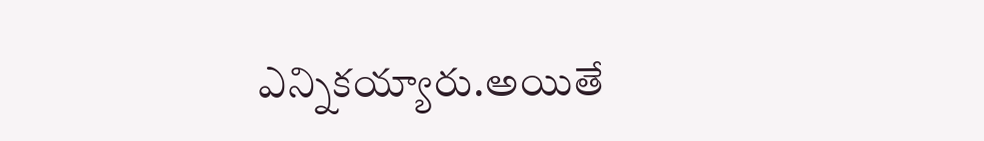ఎన్నికయ్యారు.అయితే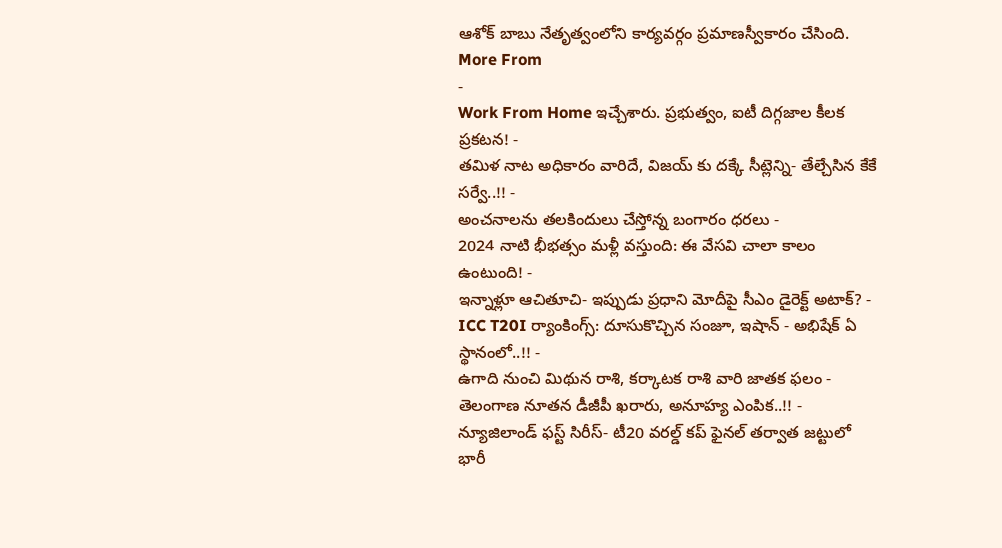ఆశోక్ బాబు నేతృత్వంలోని కార్యవర్గం ప్రమాణస్వీకారం చేసింది.
More From
-
Work From Home ఇచ్చేశారు. ప్రభుత్వం, ఐటీ దిగ్గజాల కీలక ప్రకటన! -
తమిళ నాట అధికారం వారిదే, విజయ్ కు దక్కే సీట్లెన్ని- తేల్చేసిన కేకే సర్వే..!! -
అంచనాలను తలకిందులు చేస్తోన్న బంగారం ధరలు -
2024 నాటి భీభత్సం మళ్లీ వస్తుంది: ఈ వేసవి చాలా కాలం ఉంటుంది! -
ఇన్నాళ్లూ ఆచితూచి- ఇప్పుడు ప్రధాని మోదీపై సీఎం డైరెక్ట్ అటాక్? -
ICC T20I ర్యాంకింగ్స్: దూసుకొచ్చిన సంజూ, ఇషాన్ - అభిషేక్ ఏ స్థానంలో..!! -
ఉగాది నుంచి మిథున రాశి, కర్కాటక రాశి వారి జాతక ఫలం -
తెలంగాణ నూతన డీజీపీ ఖరారు, అనూహ్య ఎంపిక..!! -
న్యూజిలాండ్ ఫస్ట్ సిరీస్- టీ20 వరల్డ్ కప్ ఫైనల్ తర్వాత జట్టులో భారీ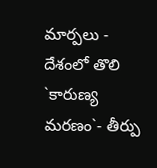మార్పలు -
దేశంలో తొలి `కారుణ్య మరణం`- తీర్పు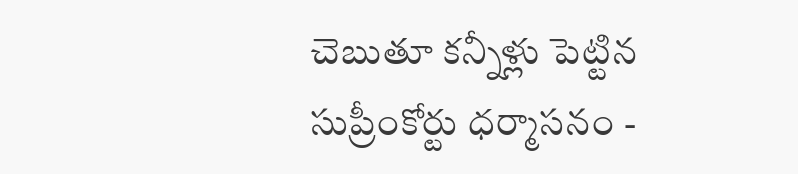చెబుతూ కన్నీళ్లు పెట్టిన సుప్రీంకోర్టు ధర్మాసనం -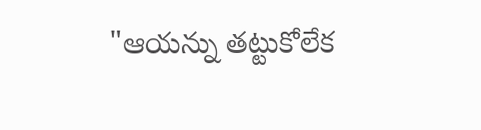"ఆయన్ను తట్టుకోలేక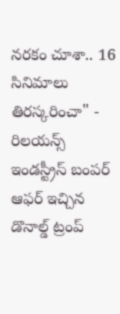నరకం చూశా.. 16 సినిమాలు తిరస్కరించా" -
రిలయన్స్ ఇండస్ట్రీస్ బంపర్ ఆఫర్ ఇచ్చిన డొనాల్డ్ ట్రంప్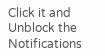Click it and Unblock the Notifications